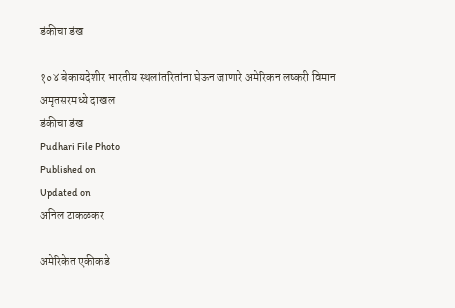डंकीचा डंख

१०४ बेकायदेशीर भारतीय स्थलांतरितांना घेऊन जाणारे अमेरिकन लष्करी विमान अमृतसरमध्ये दाखल
डंकीचा डंख
Pudhari File Photo
Published on
Updated on
अनिल टाकळकर

अमेरिकेत एकीकडे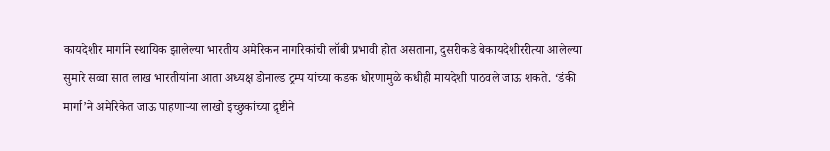कायदेशीर मार्गाने स्थायिक झालेल्या भारतीय अमेरिकन नागरिकांची लॉबी प्रभावी होत असताना, दुसरीकडे बेकायदेशीररीत्या आलेल्या सुमारे सव्वा सात लाख भारतीयांना आता अध्यक्ष डोनाल्ड ट्रम्प यांच्या कडक धोरणामुळे कधीही मायदेशी पाठवले जाऊ शकते. ‘डंकी मार्गा’ने अमेरिकेत जाऊ पाहणार्‍या लाखो इच्छुकांच्या द़ृष्टीने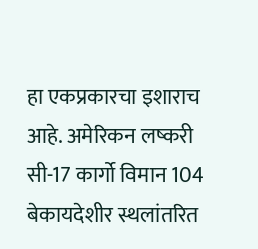हा एकप्रकारचा इशाराच आहे. अमेरिकन लष्करी सी-17 कार्गो विमान 104 बेकायदेशीर स्थलांतरित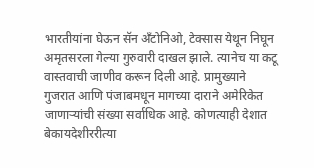भारतीयांना घेऊन सॅन अँटोनिओ, टेक्सास येथून निघून अमृतसरला गेल्या गुरुवारी दाखल झाले. त्यानेच या कटू वास्तवाची जाणीव करून दिली आहे. प्रामुख्याने गुजरात आणि पंजाबमधून मागच्या दाराने अमेरिकेत जाणार्‍यांची संख्या सर्वाधिक आहे. कोणत्याही देशात बेकायदेशीररीत्या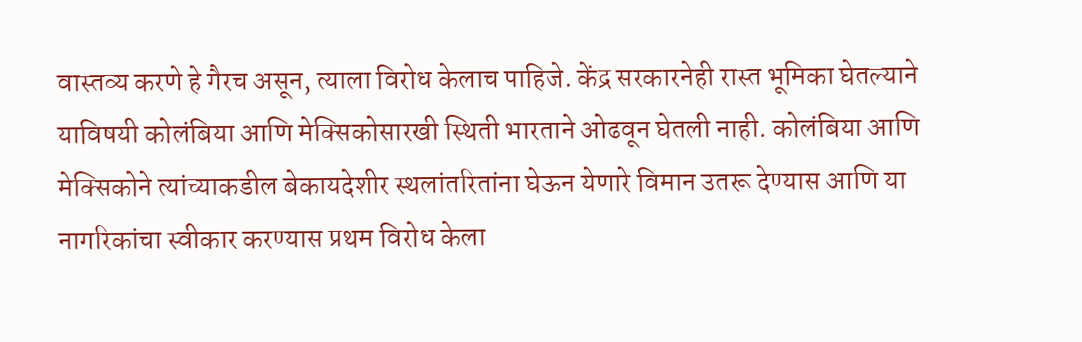वास्तव्य करणे हे गैरच असून, त्याला विरोध केलाच पाहिजे. केंद्र सरकारनेही रास्त भूमिका घेतल्याने याविषयी कोलंबिया आणि मेक्सिकोसारखी स्थिती भारताने ओढवून घेतली नाही. कोलंबिया आणि मेक्सिकोने त्यांच्याकडील बेकायदेशीर स्थलांतरितांना घेऊन येणारे विमान उतरू देण्यास आणि या नागरिकांचा स्वीकार करण्यास प्रथम विरोध केला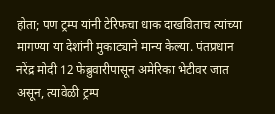होता; पण ट्रम्प यांनी टेरिफचा धाक दाखविताच त्यांच्या मागण्या या देशांनी मुकाट्याने मान्य केल्या. पंतप्रधान नरेंद्र मोदी 12 फेब्रुवारीपासून अमेरिका भेटीवर जात असून, त्यावेळी ट्रम्प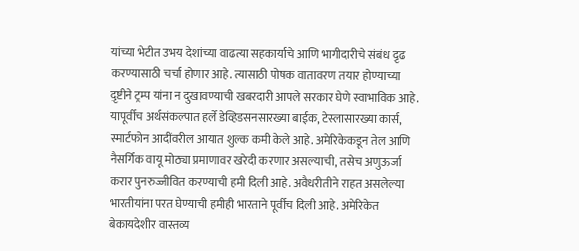यांच्या भेटीत उभय देशांच्या वाढत्या सहकार्याचे आणि भागीदारीचे संबंध द़ृढ करण्यासाठी चर्चा होणार आहे. त्यासाठी पोषक वातावरण तयार होण्याच्या द़ृष्टीने ट्रम्प यांना न दुखावण्याची खबरदारी आपले सरकार घेणे स्वाभाविक आहे. यापूर्वीच अर्थसंकल्पात हर्ले डेव्हिडसनसारख्या बाईक, टेस्लासारख्या कार्स, स्मार्टफोन आदींवरील आयात शुल्क कमी केले आहे. अमेरिकेकडून तेल आणि नैसर्गिक वायू मोठ्या प्रमाणावर खरेदी करणार असल्याची, तसेच अणुऊर्जा करार पुनरुज्जीवित करण्याची हमी दिली आहे. अवैधरीतीने राहत असलेल्या भारतीयांना परत घेण्याची हमीही भारताने पूर्वीच दिली आहे. अमेरिकेत बेकायदेशीर वास्तव्य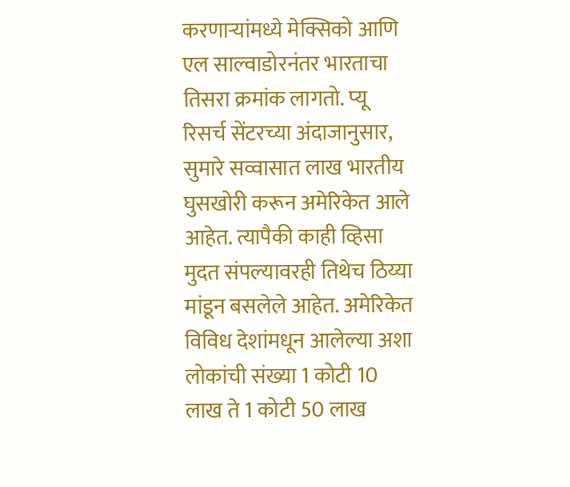करणार्‍यांमध्ये मेक्सिको आणि एल साल्वाडोरनंतर भारताचा तिसरा क्रमांक लागतो. प्यू रिसर्च सेंटरच्या अंदाजानुसार, सुमारे सव्वासात लाख भारतीय घुसखोरी करून अमेरिकेत आले आहेत. त्यापैकी काही व्हिसा मुदत संपल्यावरही तिथेच ठिय्या मांडून बसलेले आहेत. अमेरिकेत विविध देशांमधून आलेल्या अशा लोकांची संख्या 1 कोटी 10 लाख ते 1 कोटी 50 लाख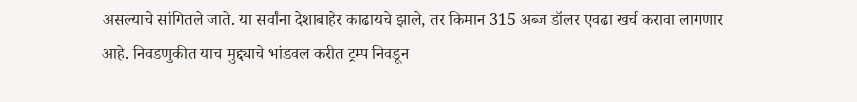असल्याचे सांगितले जाते. या सर्वांना देशाबाहेर काढायचे झाले, तर किमान 315 अब्ज डॉलर एवढा खर्च करावा लागणार आहे. निवडणुकीत याच मुद्द्याचे भांडवल करीत ट्रम्प निवडून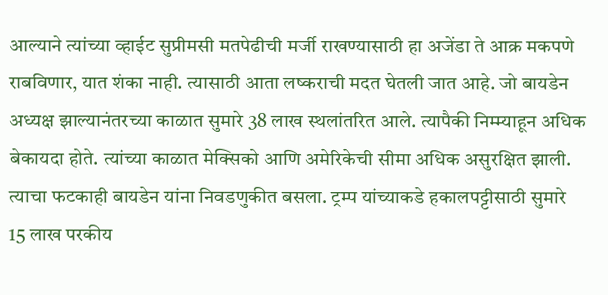आल्याने त्यांच्या व्हाईट सुप्रीमसी मतपेढीची मर्जी राखण्यासाठी हा अजेंडा ते आक्र मकपणे राबविणार, यात शंका नाही. त्यासाठी आता लष्कराची मदत घेतली जात आहे. जो बायडेन अध्यक्ष झाल्यानंतरच्या काळात सुमारे 38 लाख स्थलांतरित आले. त्यापैकी निम्म्याहून अधिक बेकायदा होते. त्यांच्या काळात मेक्सिको आणि अमेरिकेची सीमा अधिक असुरक्षित झाली. त्याचा फटकाही बायडेन यांना निवडणुकीत बसला. ट्रम्प यांच्याकडे हकालपट्टीसाठी सुमारे 15 लाख परकीय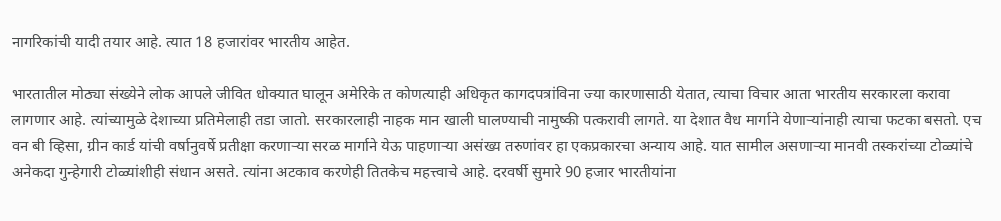नागरिकांची यादी तयार आहे. त्यात 18 हजारांवर भारतीय आहेत.

भारतातील मोठ्या संख्येने लोक आपले जीवित धोक्यात घालून अमेरिके त कोणत्याही अधिकृत कागदपत्रांविना ज्या कारणासाठी येतात, त्याचा विचार आता भारतीय सरकारला करावा लागणार आहे. त्यांच्यामुळे देशाच्या प्रतिमेलाही तडा जातो. सरकारलाही नाहक मान खाली घालण्याची नामुष्की पत्करावी लागते. या देशात वैध मार्गाने येणार्‍यांनाही त्याचा फटका बसतो. एच वन बी व्हिसा, ग्रीन कार्ड यांची वर्षानुवर्षे प्रतीक्षा करणार्‍या सरळ मार्गाने येऊ पाहणार्‍या असंख्य तरुणांवर हा एकप्रकारचा अन्याय आहे. यात सामील असणार्‍या मानवी तस्करांच्या टोळ्यांचे अनेकदा गुन्हेगारी टोळ्यांशीही संधान असते. त्यांना अटकाव करणेही तितकेच महत्त्वाचे आहे. दरवर्षी सुमारे 90 हजार भारतीयांना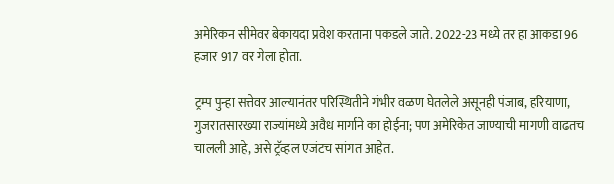अमेरिकन सीमेवर बेकायदा प्रवेश करताना पकडले जाते. 2022-23 मध्ये तर हा आकडा 96 हजार 917 वर गेला होता.

ट्रम्प पुन्हा सत्तेवर आल्यानंतर परिस्थितीने गंभीर वळण घेतलेले असूनही पंजाब, हरियाणा, गुजरातसारख्या राज्यांमध्ये अवैध मार्गाने का होईना; पण अमेरिकेत जाण्याची मागणी वाढतच चालली आहे, असे ट्रॅव्हल एजंटच सांगत आहेत.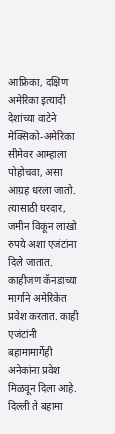आफ्रिका, दक्षिण अमेरिका इत्यादी देशांच्या वाटेने मेक्सिको-अमेरिका सीमेवर आम्हाला पोहोचवा, असा आग्रह धरला जातो. त्यासाठी घरदार, जमीन विकून लाखो रुपये अशा एजंटांना दिले जातात. काहीजण कॅनडाच्या मार्गाने अमेरिकेत प्रवेश करतात. काही एजंटांनी बहामामार्गेही अनेकांना प्रवेश मिळवून दिला आहे. दिल्ली ते बहामा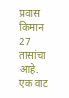प्रवास किमान 27 तासांचा आहे. एक वाट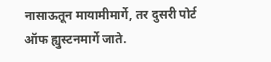नासाऊतून मायामीमार्गे, तर दुसरी पोर्ट ऑफ ह्युस्टनमार्गे जाते.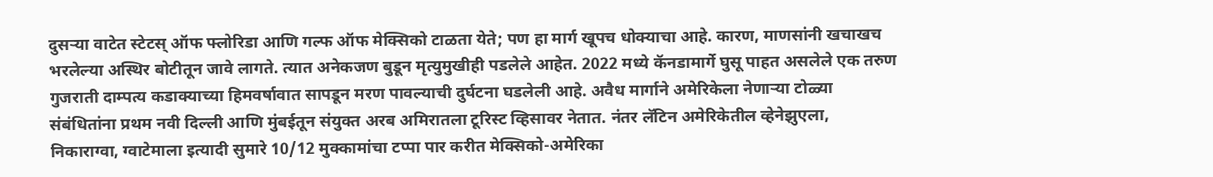दुसर्‍या वाटेत स्टेटस् ऑफ फ्लोरिडा आणि गल्फ ऑफ मेक्सिको टाळता येते; पण हा मार्ग खूपच धोक्याचा आहे. कारण, माणसांनी खचाखच भरलेल्या अस्थिर बोटीतून जावे लागते. त्यात अनेकजण बुडून मृत्युमुखीही पडलेले आहेत. 2022 मध्ये कॅनडामार्गे घुसू पाहत असलेले एक तरुण गुजराती दाम्पत्य कडाक्याच्या हिमवर्षावात सापडून मरण पावल्याची दुर्घटना घडलेली आहे. अवैध मार्गाने अमेरिकेला नेणार्‍या टोळ्या संबंधितांना प्रथम नवी दिल्ली आणि मुंबईतून संयुक्त अरब अमिरातला टूरिस्ट व्हिसावर नेतात. नंतर लॅटिन अमेरिकेतील व्हेनेझुएला, निकाराग्वा, ग्वाटेमाला इत्यादी सुमारे 10/12 मुक्कामांचा टप्पा पार करीत मेक्सिको-अमेरिका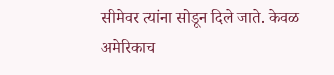सीमेवर त्यांना सोडून दिले जाते. केवळ अमेरिकाच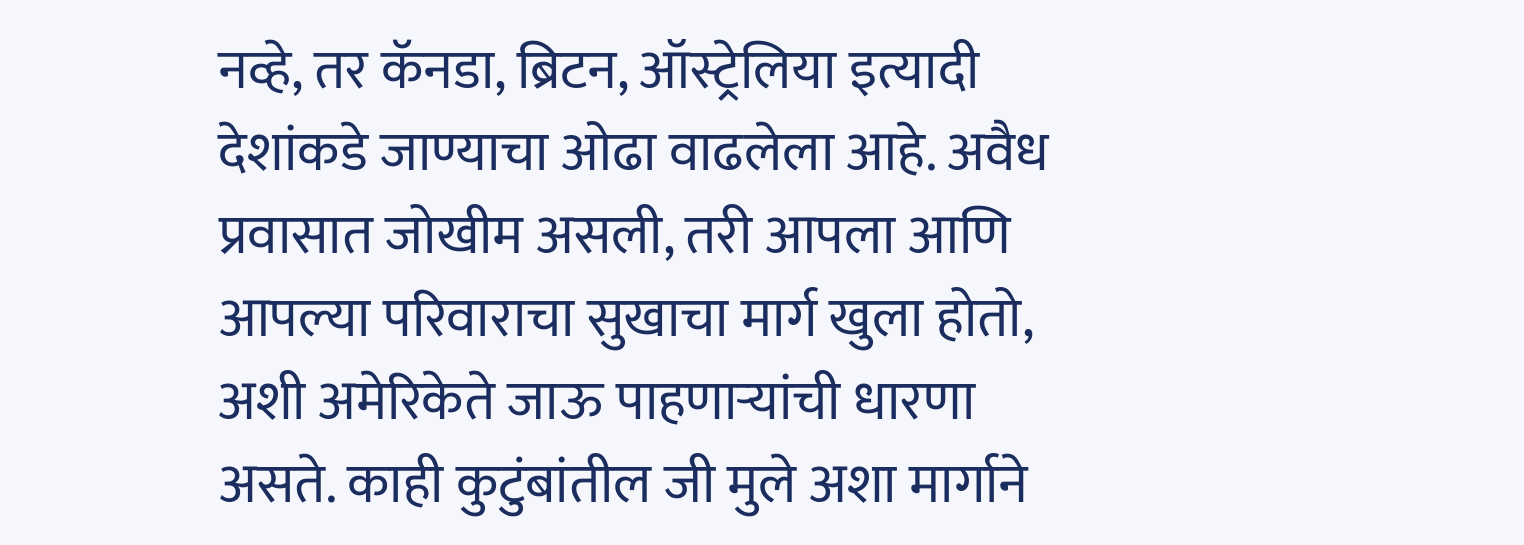नव्हे, तर कॅनडा, ब्रिटन, ऑस्ट्रेलिया इत्यादी देशांकडे जाण्याचा ओढा वाढलेला आहे. अवैध प्रवासात जोखीम असली, तरी आपला आणि आपल्या परिवाराचा सुखाचा मार्ग खुला होतो, अशी अमेरिकेते जाऊ पाहणार्‍यांची धारणा असते. काही कुटुंबांतील जी मुले अशा मार्गाने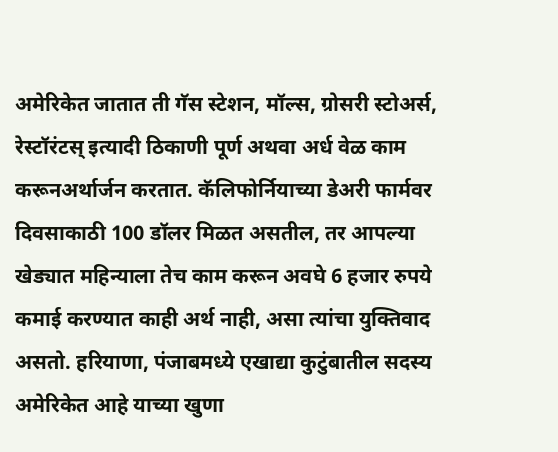अमेरिकेत जातात ती गॅस स्टेशन, मॉल्स, ग्रोसरी स्टोअर्स, रेस्टॉरंटस् इत्यादी ठिकाणी पूर्ण अथवा अर्ध वेळ काम करूनअर्थार्जन करतात. कॅलिफोर्नियाच्या डेअरी फार्मवर दिवसाकाठी 100 डॉलर मिळत असतील, तर आपल्या खेड्यात महिन्याला तेच काम करून अवघे 6 हजार रुपये कमाई करण्यात काही अर्थ नाही, असा त्यांचा युक्तिवाद असतो. हरियाणा, पंजाबमध्ये एखाद्या कुटुंबातील सदस्य अमेरिकेत आहे याच्या खुणा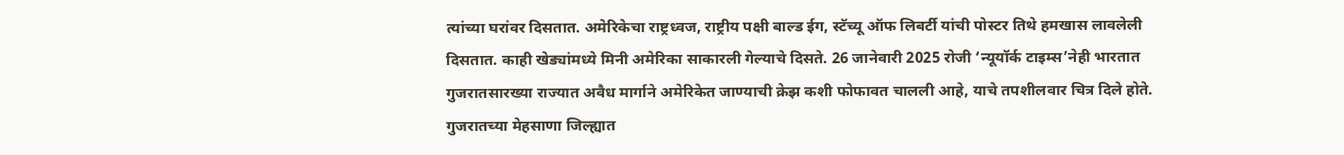त्यांच्या घरांवर दिसतात. अमेरिकेचा राष्ट्रध्वज, राष्ट्रीय पक्षी बाल्ड ईग, स्टॅच्यू ऑफ लिबर्टी यांची पोस्टर तिथे हमखास लावलेली दिसतात. काही खेड्यांमध्ये मिनी अमेरिका साकारली गेल्याचे दिसते. 26 जानेवारी 2025 रोजी ‘न्यूयॉर्क टाइम्स’नेही भारतात गुजरातसारख्या राज्यात अवैध मार्गाने अमेरिकेत जाण्याची क्रेझ कशी फोफावत चालली आहे, याचे तपशीलवार चित्र दिले होते. गुजरातच्या मेहसाणा जिल्ह्यात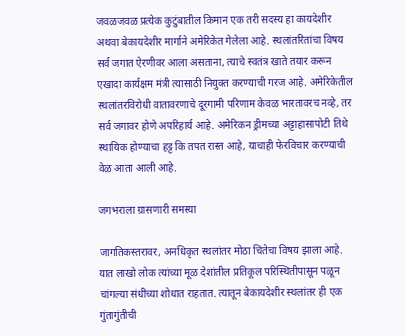जवळजवळ प्रत्येक कुटुंबातील किमान एक तरी सदस्य हा कायदेशीर अथवा बेकायदेशीर मार्गाने अमेरिकेत गेलेला आहे. स्थलांतरितांचा विषय सर्व जगात ऐरणीवर आला असताना, त्याचे स्वतंत्र खाते तयार करून एखादा कार्यक्षम मंत्री त्यासाठी नियुक्त करण्याची गरज आहे. अमेरिकेतील स्थलांतरविरोधी वातावरणाचे दूरगामी परिणाम केवळ भारतावरच नव्हे, तर सर्व जगावर होणे अपरिहार्य आहे. अमेरिकन ड्रीमच्या अट्टाहासापोटी तिथे स्थायिक होण्याचा हट्ट कि तपत रास्त आहे, याचाही फेरविचार करण्याची वेळ आता आली आहे.

जगभराला ग्रासणारी समस्या

जागतिकस्तरावर, अनधिकृत स्थलांतर मोठा चिंतेचा विषय झाला आहे. यात लाखो लोक त्यांच्या मूळ देशांतील प्रतिकूल परिस्थितीपासून पळून चांगल्या संधींच्या शोधात राहतात. त्यातून बेकायदेशीर स्थलांतर ही एक गुंतागुंतीची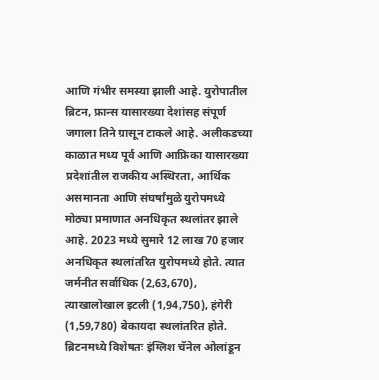आणि गंभीर समस्या झाली आहे. युरोपातील ब्रिटन, फ्रान्स यासारख्या देशांसह संपूर्ण जगाला तिने ग्रासून टाकले आहे. अलीकडच्या काळात मध्य पूर्व आणि आफ्रिका यासारख्या प्रदेशांतील राजकीय अस्थिरता, आर्थिक असमानता आणि संघर्षांमुळे युरोपमध्ये मोठ्या प्रमाणात अनधिकृत स्थलांतर झाले आहे. 2023 मध्ये सुमारे 12 लाख 70 हजार अनधिकृत स्थलांतरित युरोपमध्ये होते. त्यात जर्मनीत सर्वाधिक (2,63,670), त्याखालोखाल इटली (1,94,750), हंगेरी (1,59,780) बेकायदा स्थलांतरित होते. ब्रिटनमध्ये विशेषतः इंग्लिश चॅनेल ओलांडून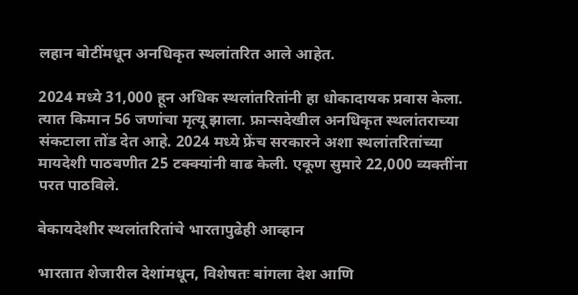लहान बोटींमधून अनधिकृत स्थलांतरित आले आहेत.

2024 मध्ये 31,000 हून अधिक स्थलांतरितांनी हा धोकादायक प्रवास केला. त्यात किमान 56 जणांचा मृत्यू झाला. फ्रान्सदेखील अनधिकृत स्थलांतराच्या संकटाला तोंड देत आहे. 2024 मध्ये फ्रेंच सरकारने अशा स्थलांतरितांच्या मायदेशी पाठवणीत 25 टक्क्यांनी वाढ केली. एकूण सुमारे 22,000 व्यक्तींना परत पाठविले.

बेकायदेशीर स्थलांतरितांचे भारतापुढेही आव्हान

भारतात शेजारील देशांमधून, विशेषतः बांगला देश आणि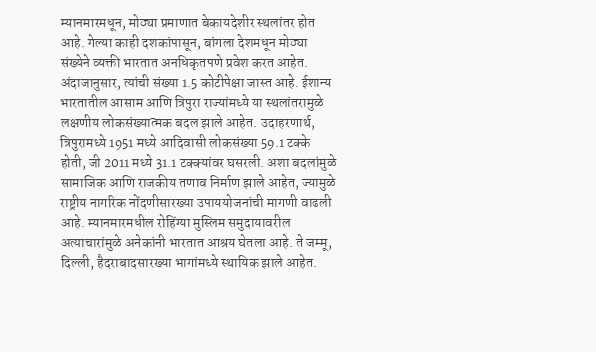म्यानमारमधून, मोठ्या प्रमाणात बेकायदेशीर स्थलांतर होत आहे. गेल्या काही दशकांपासून, बांगला देशमधून मोठ्या संख्येने व्यक्ती भारतात अनधिकृतपणे प्रवेश करत आहेत. अंदाजानुसार, त्यांची संख्या 1.5 कोटीपेक्षा जास्त आहे. ईशान्य भारतातील आसाम आणि त्रिपुरा राज्यांमध्ये या स्थलांतरामुळे लक्षणीय लोकसंख्यात्मक बदल झाले आहेत. उदाहरणार्थ, त्रिपुरामध्ये 1951 मध्ये आदिवासी लोकसंख्या 59.1 टक्के होती, जी 2011 मध्ये 31.1 टक्क्यांवर घसरली. अशा बदलांमुळे सामाजिक आणि राजकीय तणाव निर्माण झाले आहेत, ज्यामुळे राष्ट्रीय नागरिक नोंदणीसारख्या उपाययोजनांची मागणी वाढली आहे. म्यानमारमधील रोहिंग्या मुस्लिम समुदायावरील अत्याचारांमुळे अनेकांनी भारतात आश्रय घेतला आहे. ते जम्मू, दिल्ली, हैदराबादसारख्या भागांमध्ये स्थायिक झाले आहेत.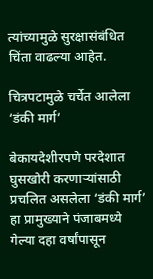त्यांच्यामुळे सुरक्षासंबंधित चिंता वाढल्या आहेत.

चित्रपटामुळे चर्चेत आलेला ‘डंकी मार्ग’

बेकायदेशीरपणे परदेशात घुसखोरी करणार्‍यांसाठी प्रचलित असलेला ‘डंकी मार्ग’ हा प्रामुख्याने पंजाबमध्ये गेल्या दहा वर्षांपासून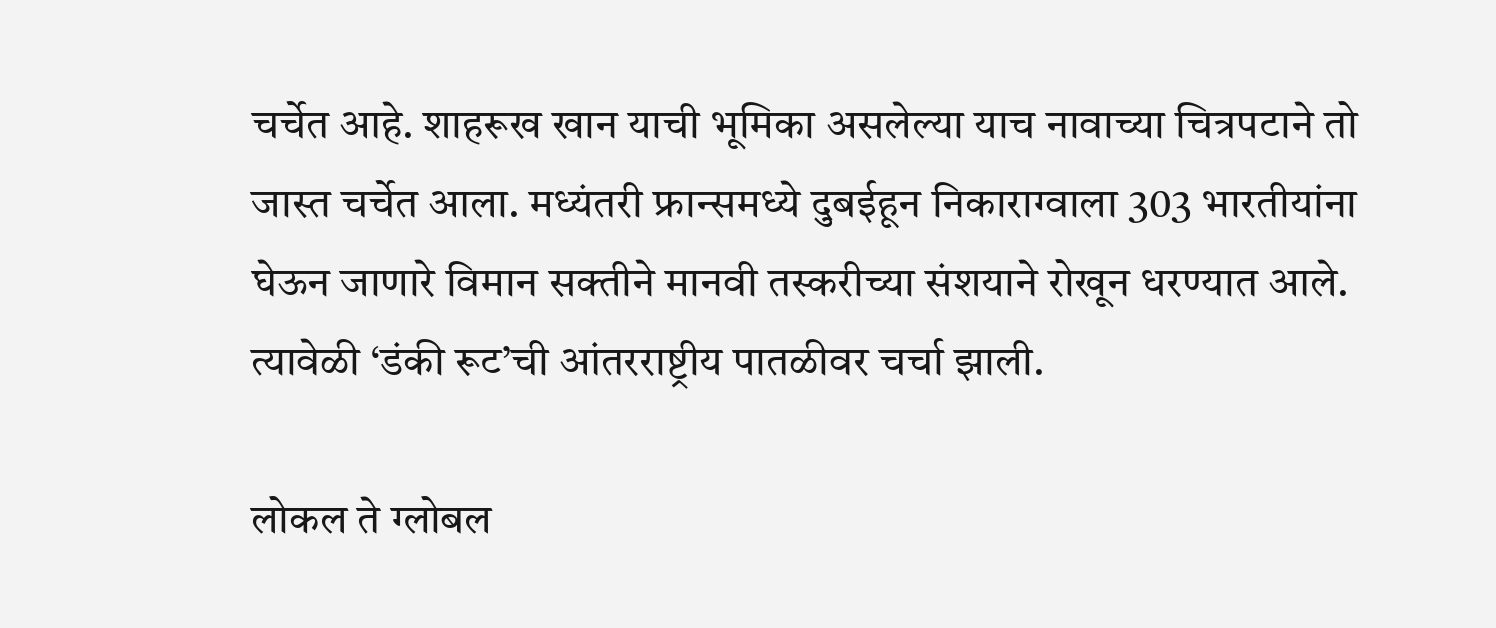चर्चेत आहे. शाहरूख खान याची भूमिका असलेल्या याच नावाच्या चित्रपटाने तो जास्त चर्चेत आला. मध्यंतरी फ्रान्समध्ये दुबईहून निकाराग्वाला 303 भारतीयांना घेऊन जाणारे विमान सक्तीने मानवी तस्करीच्या संशयाने रोखून धरण्यात आले. त्यावेळी ‘डंकी रूट’ची आंतरराष्ट्रीय पातळीवर चर्चा झाली.

लोकल ते ग्लोबल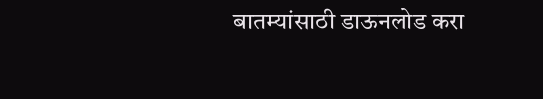बातम्यांसाठी डाऊनलोड करा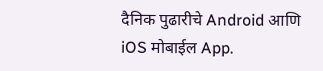दैनिक पुढारीचे Android आणि iOS मोबाईल App.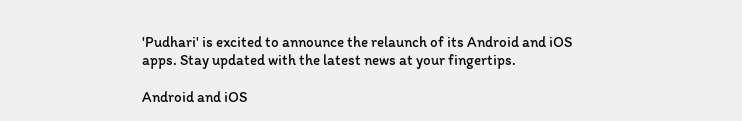'Pudhari' is excited to announce the relaunch of its Android and iOS apps. Stay updated with the latest news at your fingertips.

Android and iOS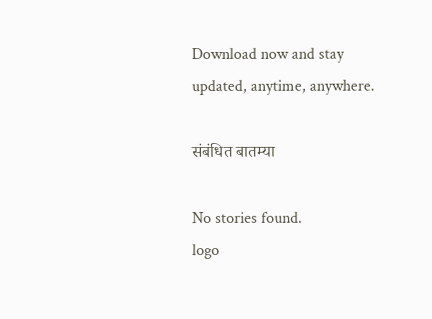Download now and stay updated, anytime, anywhere.

संबंधित बातम्या

No stories found.
logo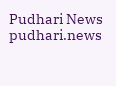Pudhari News
pudhari.news